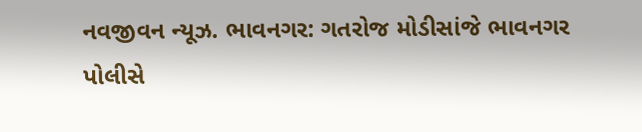નવજીવન ન્યૂઝ. ભાવનગર: ગતરોજ મોડીસાંજે ભાવનગર પોલીસે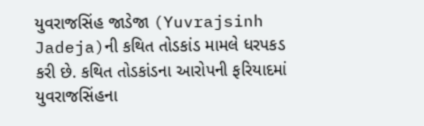યુવરાજસિંહ જાડેજા (Yuvrajsinh Jadeja)ની કથિત તોડકાંડ મામલે ધરપકડ કરી છે. કથિત તોડકાંડના આરોપની ફરિયાદમાં યુવરાજસિંહના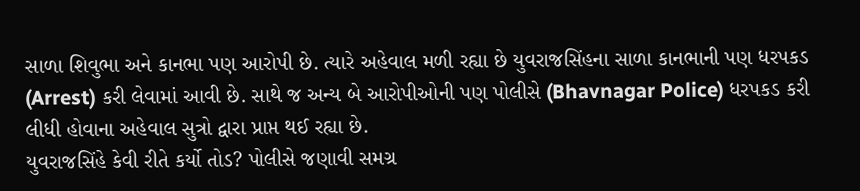સાળા શિવુભા અને કાનભા પણ આરોપી છે. ત્યારે અહેવાલ મળી રહ્યા છે યુવરાજસિંહના સાળા કાનભાની પણ ધરપકડ (Arrest) કરી લેવામાં આવી છે. સાથે જ અન્ય બે આરોપીઓની પણ પોલીસે (Bhavnagar Police) ધરપકડ કરી લીધી હોવાના અહેવાલ સુત્રો દ્વારા પ્રાપ્ત થઈ રહ્યા છે.
યુવરાજસિંહે કેવી રીતે કર્યો તોડ? પોલીસે જણાવી સમગ્ર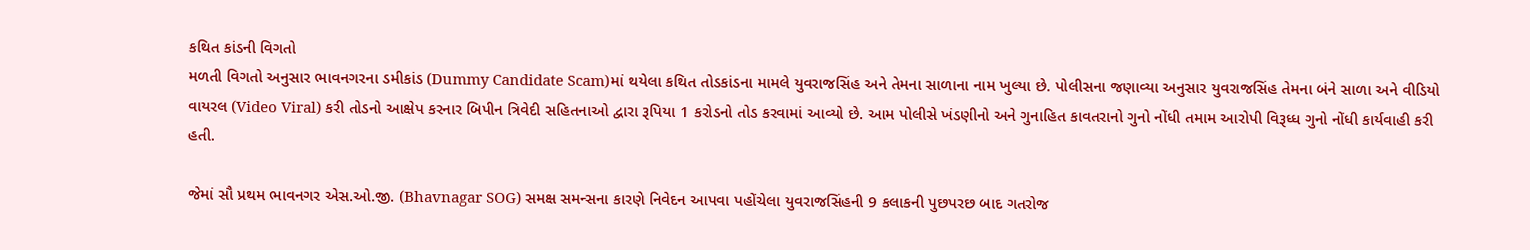કથિત કાંડની વિગતો
મળતી વિગતો અનુસાર ભાવનગરના ડમીકાંડ (Dummy Candidate Scam)માં થયેલા કથિત તોડકાંડના મામલે યુવરાજસિંહ અને તેમના સાળાના નામ ખુલ્યા છે. પોલીસના જણાવ્યા અનુસાર યુવરાજસિંહ તેમના બંને સાળા અને વીડિયો વાયરલ (Video Viral) કરી તોડનો આક્ષેપ કરનાર બિપીન ત્રિવેદી સહિતનાઓ દ્વારા રૂપિયા 1 કરોડનો તોડ કરવામાં આવ્યો છે. આમ પોલીસે ખંડણીનો અને ગુનાહિત કાવતરાનો ગુનો નોંધી તમામ આરોપી વિરૂધ્ધ ગુનો નોંધી કાર્યવાહી કરી હતી.

જેમાં સૌ પ્રથમ ભાવનગર એસ.ઓ.જી. (Bhavnagar SOG) સમક્ષ સમન્સના કારણે નિવેદન આપવા પહોંચેલા યુવરાજસિંહની 9 કલાકની પુછપરછ બાદ ગતરોજ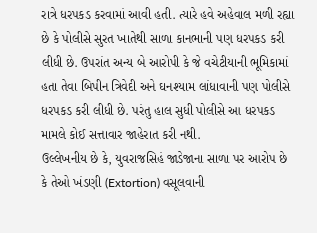રાત્રે ધરપકડ કરવામાં આવી હતી. ત્યારે હવે અહેવાલ મળી રહ્યા છે કે પોલીસે સુરત ખાતેથી સાળા કાનભાની પણ ધરપકડ કરી લીધી છે. ઉપરાંત અન્ય બે આરોપી કે જે વચેટીયાની ભૂમિકામાં હતા તેવા બિપીન ત્રિવેદી અને ઘનશ્યામ લાંધાવાની પણ પોલીસે ધરપકડ કરી લીધી છે. પરંતુ હાલ સુધી પોલીસે આ ધરપકડ મામલે કોઈ સત્તાવાર જાહેરાત કરી નથી.
ઉલ્લેખનીય છે કે, યુવરાજસિહં જાડેજાના સાળા પર આરોપ છે કે તેઓ ખંડણી (Extortion) વસૂલવાની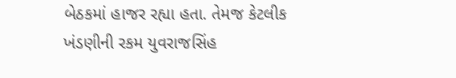બેઠકમાં હાજર રહ્યા હતા. તેમજ કેટલીક ખંડણીની રકમ યુવરાજસિંહ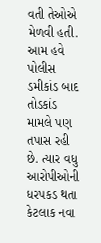વતી તેઓએ મેળવી હતી. આમ હવે પોલીસ ડમીકાંડ બાદ તોડકાંડ મામલે પણ તપાસ રહી છે. ત્યાર વધુ આરોપીઓની ધરપકડ થતા કેટલાક નવા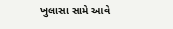ખુલાસા સામે આવે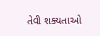તેવી શક્યતાઓ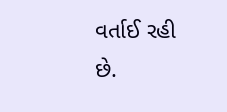વર્તાઈ રહી છે.